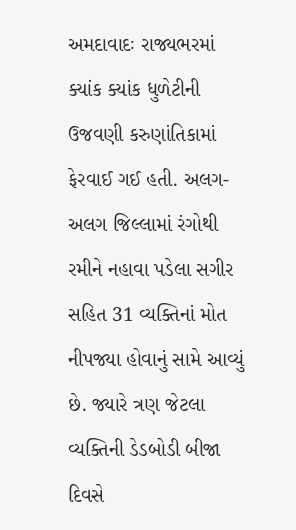અમદાવાદઃ રાજ્યભરમાં ક્યાંક ક્યાંક ધુળેટીની ઉજવણી કરુણાંતિકામાં ફેરવાઈ ગઈ હતી. અલગ-અલગ જિલ્લામાં રંગોથી રમીને નહાવા પડેલા સગીર સહિત 31 વ્યક્તિનાં મોત નીપજ્યા હોવાનું સામે આવ્યું છે. જ્યારે ત્રણ જેટલા વ્યક્તિની ડેડબોડી બીજા દિવસે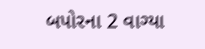બપોરના 2 વાગ્યા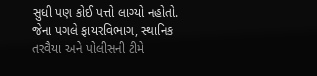સુધી પણ કોઈ પત્તો લાગ્યો નહોતો. જેના પગલે ફાયરવિભાગ, સ્થાનિક તરવૈયા અને પોલીસની ટીમે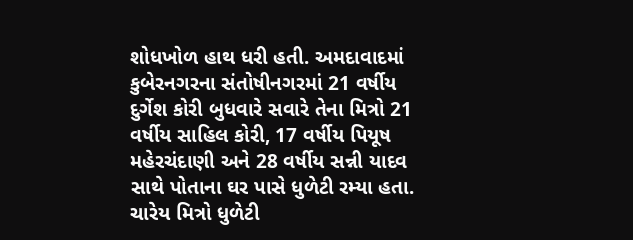શોધખોળ હાથ ધરી હતી. અમદાવાદમાં કુબેરનગરના સંતોષીનગરમાં 21 વર્ષીય દુર્ગેશ કોરી બુધવારે સવારે તેના મિત્રો 21 વર્ષીય સાહિલ કોરી, 17 વર્ષીય પિયૂષ મહેરચંદાણી અને 28 વર્ષીય સન્ની યાદવ સાથે પોતાના ઘર પાસે ધુળેટી રમ્યા હતા. ચારેય મિત્રો ધુળેટી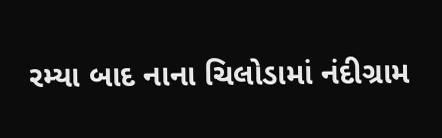રમ્યા બાદ નાના ચિલોડામાં નંદીગ્રામ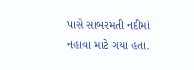પાસે સાબરમતી નદીમાં નહાવા માટે ગયા હતા.